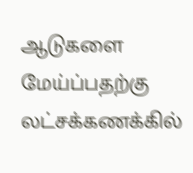ஆடுகளை மேய்ப்பதற்கு லட்சக்கணக்கில்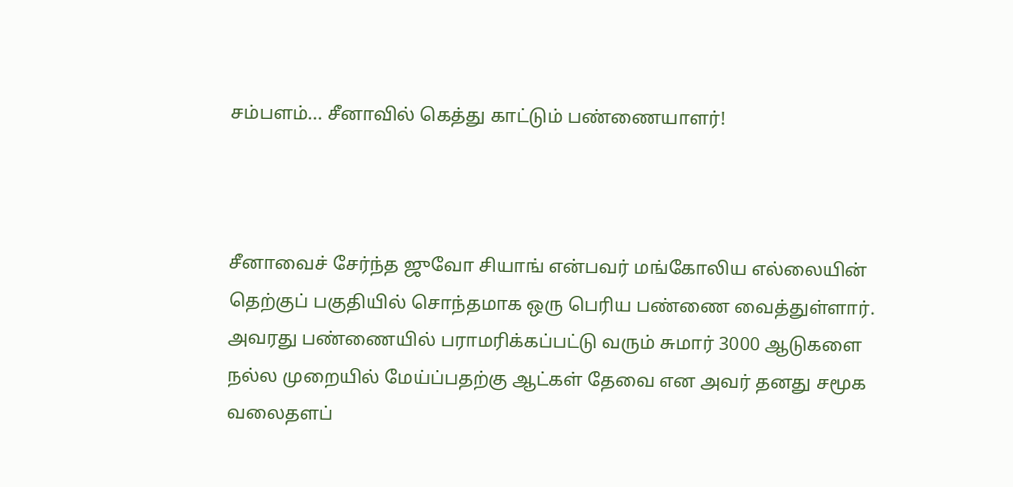சம்பளம்... சீனாவில் கெத்து காட்டும் பண்ணையாளர்!



சீனாவைச் சேர்ந்த ஜுவோ சியாங் என்பவர் மங்கோலிய எல்லையின் தெற்குப் பகுதியில் சொந்தமாக ஒரு பெரிய பண்ணை வைத்துள்ளார். அவரது பண்ணையில் பராமரிக்கப்பட்டு வரும் சுமார் 3000 ஆடுகளை நல்ல முறையில் மேய்ப்பதற்கு ஆட்கள் தேவை என அவர் தனது சமூக வலைதளப்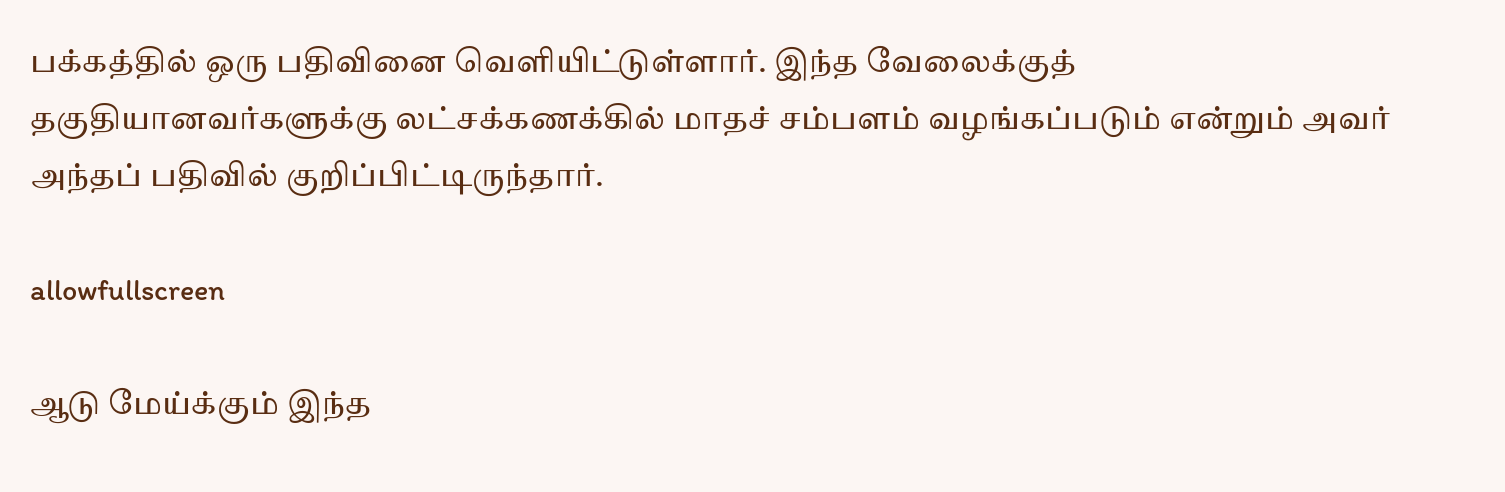பக்கத்தில் ஒரு பதிவினை வெளியிட்டுள்ளார். இந்த வேலைக்குத் தகுதியானவர்களுக்கு லட்சக்கணக்கில் மாதச் சம்பளம் வழங்கப்படும் என்றும் அவர் அந்தப் பதிவில் குறிப்பிட்டிருந்தார்.

allowfullscreen

ஆடு மேய்க்கும் இந்த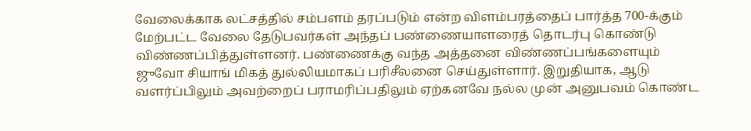வேலைக்காக லட்சத்தில் சம்பளம் தரப்படும் என்ற விளம்பரத்தைப் பார்த்த 700-க்கும் மேற்பட்ட வேலை தேடுபவர்கள் அந்தப் பண்ணையாளரைத் தொடர்பு கொண்டு விண்ணப்பித்துள்ளனர். பண்ணைக்கு வந்த அத்தனை விண்ணப்பங்களையும் ஜுவோ சியாங் மிகத் துல்லியமாகப் பரிசீலனை செய்துள்ளார். இறுதியாக, ஆடு வளர்ப்பிலும் அவற்றைப் பராமரிப்பதிலும் ஏற்கனவே நல்ல முன் அனுபவம் கொண்ட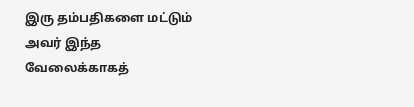இரு தம்பதிகளை மட்டும் அவர் இந்த வேலைக்காகத்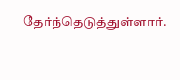தேர்ந்தெடுத்துள்ளார்.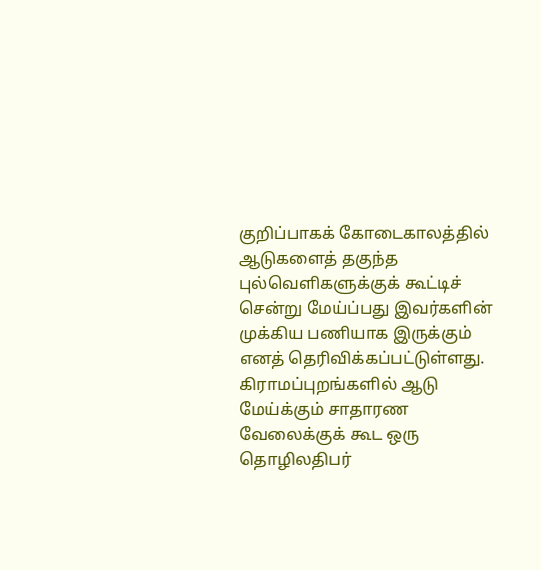குறிப்பாகக் கோடைகாலத்தில் ஆடுகளைத் தகுந்த புல்வெளிகளுக்குக் கூட்டிச் சென்று மேய்ப்பது இவர்களின் முக்கிய பணியாக இருக்கும் எனத் தெரிவிக்கப்பட்டுள்ளது. கிராமப்புறங்களில் ஆடு மேய்க்கும் சாதாரண வேலைக்குக் கூட ஒரு தொழிலதிபர்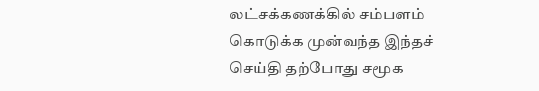லட்சக்கணக்கில் சம்பளம் கொடுக்க முன்வந்த இந்தச் செய்தி தற்போது சமூக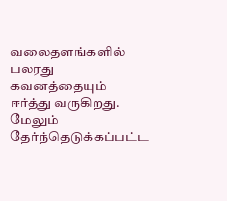வலைதளங்களில் பலரது கவனத்தையும் ஈர்த்து வருகிறது. மேலும் தேர்ந்தெடுக்கப்பட்ட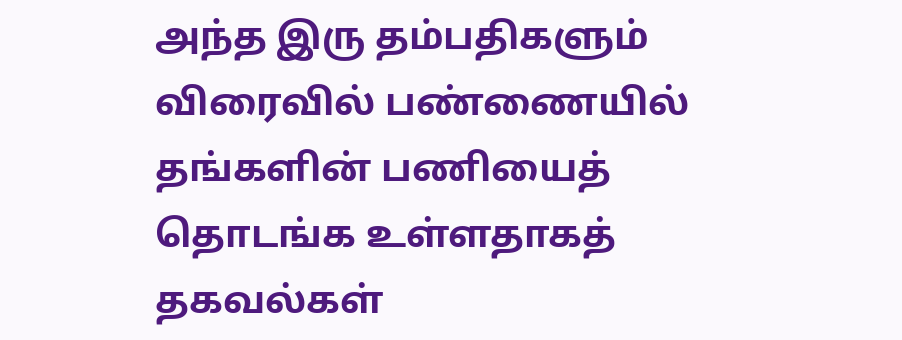அந்த இரு தம்பதிகளும் விரைவில் பண்ணையில் தங்களின் பணியைத் தொடங்க உள்ளதாகத் தகவல்கள்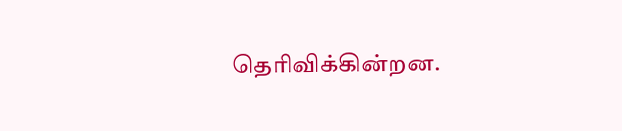தெரிவிக்கின்றன.